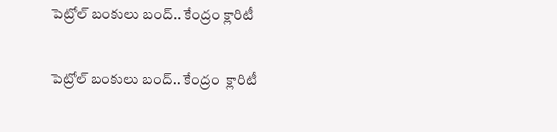పెట్రోల్ బంకులు బంద్.. కేంద్రం క్లారిటీ

పెట్రోల్ బంకులు బంద్.. కేంద్రం  క్లారిటీ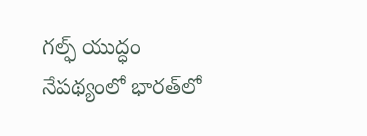గల్ఫ్ యుద్ధం నేపథ్యంలో భారత్‌లో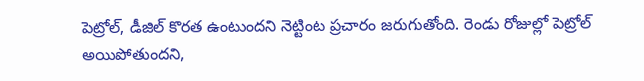పెట్రోల్, డీజిల్ కొరత ఉంటుందని నెట్టింట ప్రచారం జరుగుతోంది. రెండు రోజుల్లో పెట్రోల్ అయిపోతుందని,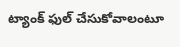ట్యాంక్ ఫుల్ చేసుకోవాలంటూ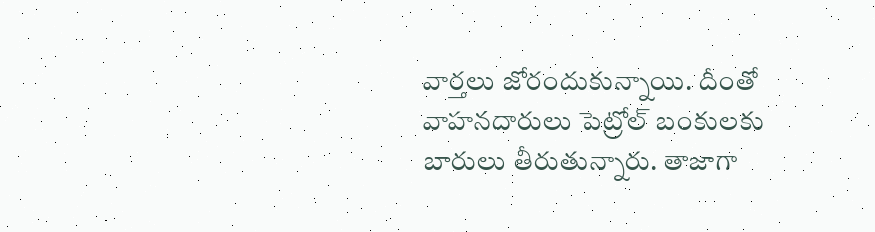వార్తలు జోరందుకున్నాయి. దీంతో వాహనదారులు పెట్రోల్ బంకులకు బారులు తీరుతున్నారు. తాజాగా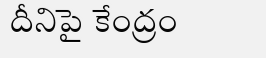దీనిపై కేంద్రం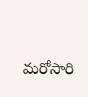మరోసారి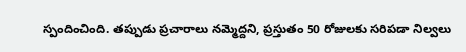స్పందించింది. తప్పుడు ప్రచారాలు నమ్మెద్దని, ప్రస్తుతం 50 రోజులకు సరిపడా నిల్వలు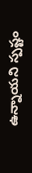ఉన్నాయని స్పష్టం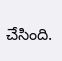చేసింది.